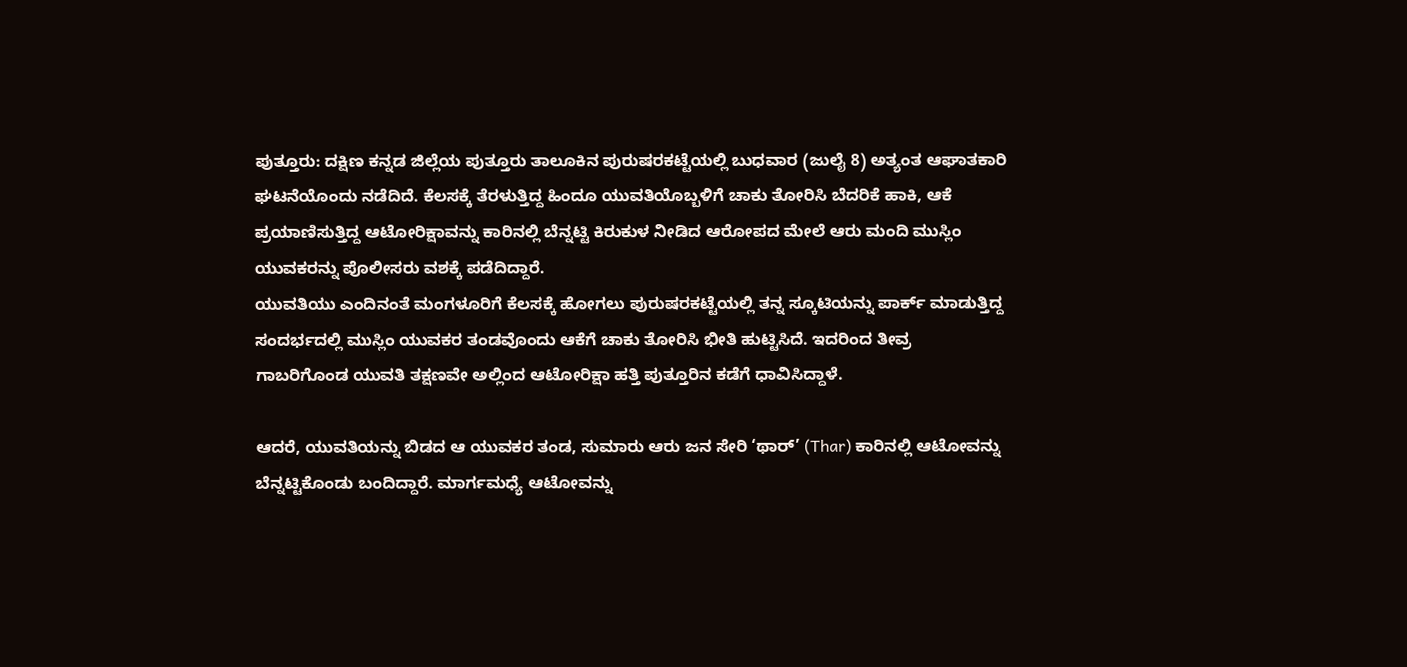ಪುತ್ತೂರು: ದಕ್ಷಿಣ ಕನ್ನಡ ಜಿಲ್ಲೆಯ ಪುತ್ತೂರು ತಾಲೂಕಿನ ಪುರುಷರಕಟ್ಟೆಯಲ್ಲಿ ಬುಧವಾರ (ಜುಲೈ 8) ಅತ್ಯಂತ ಆಘಾತಕಾರಿ ಘಟನೆಯೊಂದು ನಡೆದಿದೆ. ಕೆಲಸಕ್ಕೆ ತೆರಳುತ್ತಿದ್ದ ಹಿಂದೂ ಯುವತಿಯೊಬ್ಬಳಿಗೆ ಚಾಕು ತೋರಿಸಿ ಬೆದರಿಕೆ ಹಾಕಿ, ಆಕೆ ಪ್ರಯಾಣಿಸುತ್ತಿದ್ದ ಆಟೋರಿಕ್ಷಾವನ್ನು ಕಾರಿನಲ್ಲಿ ಬೆನ್ನಟ್ಟಿ ಕಿರುಕುಳ ನೀಡಿದ ಆರೋಪದ ಮೇಲೆ ಆರು ಮಂದಿ ಮುಸ್ಲಿಂ ಯುವಕರನ್ನು ಪೊಲೀಸರು ವಶಕ್ಕೆ ಪಡೆದಿದ್ದಾರೆ.
ಯುವತಿಯು ಎಂದಿನಂತೆ ಮಂಗಳೂರಿಗೆ ಕೆಲಸಕ್ಕೆ ಹೋಗಲು ಪುರುಷರಕಟ್ಟೆಯಲ್ಲಿ ತನ್ನ ಸ್ಕೂಟಿಯನ್ನು ಪಾರ್ಕ್ ಮಾಡುತ್ತಿದ್ದ ಸಂದರ್ಭದಲ್ಲಿ ಮುಸ್ಲಿಂ ಯುವಕರ ತಂಡವೊಂದು ಆಕೆಗೆ ಚಾಕು ತೋರಿಸಿ ಭೀತಿ ಹುಟ್ಟಿಸಿದೆ. ಇದರಿಂದ ತೀವ್ರ ಗಾಬರಿಗೊಂಡ ಯುವತಿ ತಕ್ಷಣವೇ ಅಲ್ಲಿಂದ ಆಟೋರಿಕ್ಷಾ ಹತ್ತಿ ಪುತ್ತೂರಿನ ಕಡೆಗೆ ಧಾವಿಸಿದ್ದಾಳೆ.

ಆದರೆ, ಯುವತಿಯನ್ನು ಬಿಡದ ಆ ಯುವಕರ ತಂಡ, ಸುಮಾರು ಆರು ಜನ ಸೇರಿ ‘ಥಾರ್’ (Thar) ಕಾರಿನಲ್ಲಿ ಆಟೋವನ್ನು ಬೆನ್ನಟ್ಟಿಕೊಂಡು ಬಂದಿದ್ದಾರೆ. ಮಾರ್ಗಮಧ್ಯೆ ಆಟೋವನ್ನು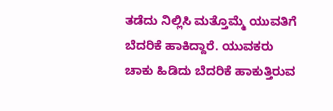ತಡೆದು ನಿಲ್ಲಿಸಿ ಮತ್ತೊಮ್ಮೆ ಯುವತಿಗೆ ಬೆದರಿಕೆ ಹಾಕಿದ್ದಾರೆ. ಯುವಕರು ಚಾಕು ಹಿಡಿದು ಬೆದರಿಕೆ ಹಾಕುತ್ತಿರುವ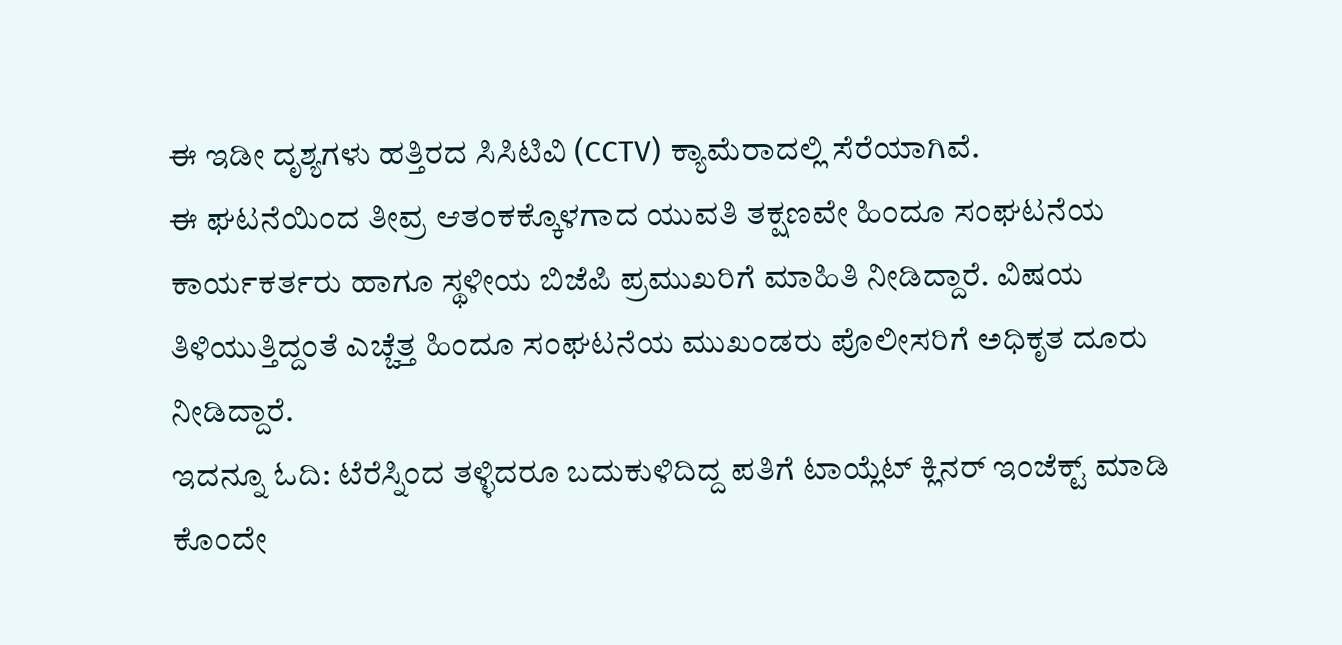ಈ ಇಡೀ ದೃಶ್ಯಗಳು ಹತ್ತಿರದ ಸಿಸಿಟಿವಿ (CCTV) ಕ್ಯಾಮೆರಾದಲ್ಲಿ ಸೆರೆಯಾಗಿವೆ.
ಈ ಘಟನೆಯಿಂದ ತೀವ್ರ ಆತಂಕಕ್ಕೊಳಗಾದ ಯುವತಿ ತಕ್ಷಣವೇ ಹಿಂದೂ ಸಂಘಟನೆಯ ಕಾರ್ಯಕರ್ತರು ಹಾಗೂ ಸ್ಥಳೀಯ ಬಿಜೆಪಿ ಪ್ರಮುಖರಿಗೆ ಮಾಹಿತಿ ನೀಡಿದ್ದಾರೆ. ವಿಷಯ ತಿಳಿಯುತ್ತಿದ್ದಂತೆ ಎಚ್ಚೆತ್ತ ಹಿಂದೂ ಸಂಘಟನೆಯ ಮುಖಂಡರು ಪೊಲೀಸರಿಗೆ ಅಧಿಕೃತ ದೂರು ನೀಡಿದ್ದಾರೆ.
ಇದನ್ನೂ ಓದಿ: ಟೆರೆಸ್ನಿಂದ ತಳ್ಳಿದರೂ ಬದುಕುಳಿದಿದ್ದ ಪತಿಗೆ ಟಾಯ್ಲೆಟ್ ಕ್ಲಿನರ್ ಇಂಜೆಕ್ಟ್ ಮಾಡಿ ಕೊಂದೇ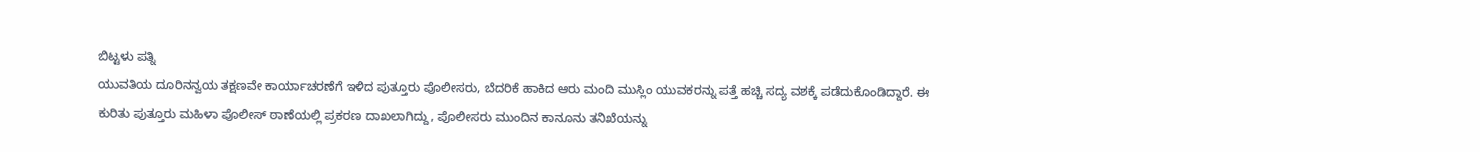ಬಿಟ್ಟಳು ಪತ್ನಿ
ಯುವತಿಯ ದೂರಿನನ್ವಯ ತಕ್ಷಣವೇ ಕಾರ್ಯಾಚರಣೆಗೆ ಇಳಿದ ಪುತ್ತೂರು ಪೊಲೀಸರು, ಬೆದರಿಕೆ ಹಾಕಿದ ಆರು ಮಂದಿ ಮುಸ್ಲಿಂ ಯುವಕರನ್ನು ಪತ್ತೆ ಹಚ್ಚಿ ಸದ್ಯ ವಶಕ್ಕೆ ಪಡೆದುಕೊಂಡಿದ್ದಾರೆ. ಈ ಕುರಿತು ಪುತ್ತೂರು ಮಹಿಳಾ ಪೊಲೀಸ್ ಠಾಣೆಯಲ್ಲಿ ಪ್ರಕರಣ ದಾಖಲಾಗಿದ್ದು, ಪೊಲೀಸರು ಮುಂದಿನ ಕಾನೂನು ತನಿಖೆಯನ್ನು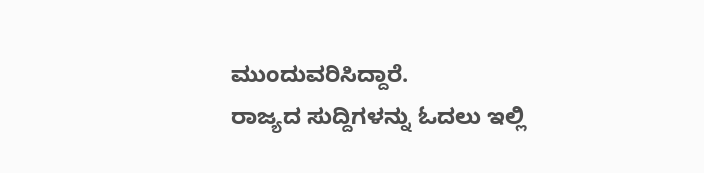ಮುಂದುವರಿಸಿದ್ದಾರೆ.
ರಾಜ್ಯದ ಸುದ್ದಿಗಳನ್ನು ಓದಲು ಇಲ್ಲಿ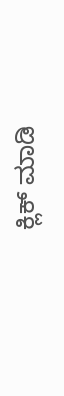ಕ್ಲಿಕ್ ಮಾಡಿ